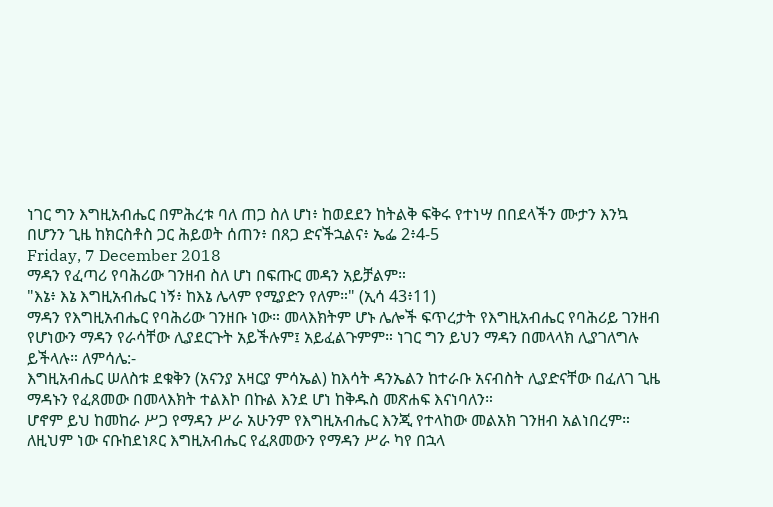ነገር ግን እግዚአብሔር በምሕረቱ ባለ ጠጋ ስለ ሆነ፥ ከወደደን ከትልቅ ፍቅሩ የተነሣ በበደላችን ሙታን እንኳ በሆንን ጊዜ ከክርስቶስ ጋር ሕይወት ሰጠን፥ በጸጋ ድናችኋልና፥ ኤፌ 2፥4-5
Friday, 7 December 2018
ማዳን የፈጣሪ የባሕሪው ገንዘብ ስለ ሆነ በፍጡር መዳን አይቻልም።
"እኔ፥ እኔ እግዚአብሔር ነኝ፥ ከእኔ ሌላም የሚያድን የለም።" (ኢሳ 43፥11)
ማዳን የእግዚአብሔር የባሕሪው ገንዘቡ ነው። መላእክትም ሆኑ ሌሎች ፍጥረታት የእግዚአብሔር የባሕሪይ ገንዘብ የሆነውን ማዳን የራሳቸው ሊያደርጉት አይችሉም፤ አይፈልጉምም። ነገር ግን ይህን ማዳን በመላላክ ሊያገለግሉ ይችላሉ። ለምሳሌ:-
እግዚአብሔር ሠለስቱ ደቁቅን (አናንያ አዛርያ ምሳኤል) ከእሳት ዳንኤልን ከተራቡ አናብስት ሊያድናቸው በፈለገ ጊዜ ማዳኑን የፈጸመው በመላእክት ተልእኮ በኩል እንደ ሆነ ከቅዱስ መጽሐፍ እናነባለን።
ሆኖም ይህ ከመከራ ሥጋ የማዳን ሥራ አሁንም የእግዚአብሔር እንጂ የተላከው መልአክ ገንዘብ አልነበረም። ለዚህም ነው ናቡከደነጾር እግዚአብሔር የፈጸመውን የማዳን ሥራ ካየ በኋላ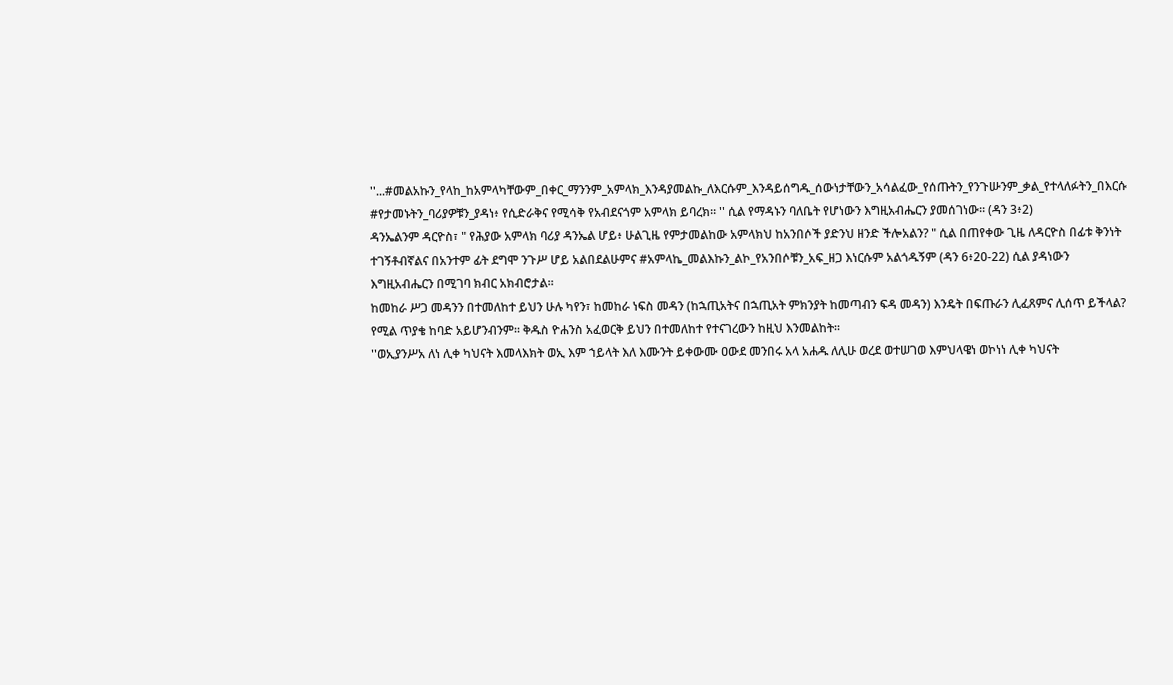''...#መልአኩን_የላከ_ከአምላካቸውም_በቀር_ማንንም_አምላክ_እንዳያመልኩ_ለእርሱም_እንዳይሰግዱ_ሰውነታቸውን_አሳልፈው_የሰጡትን_የንጉሡንም_ቃል_የተላለፉትን_በእርሱ #የታመኑትን_ባሪያዎቹን_ያዳነ፥ የሲድራቅና የሚሳቅ የአብደናጎም አምላክ ይባረክ። '' ሲል የማዳኑን ባለቤት የሆነውን እግዚአብሔርን ያመሰገነው። (ዳን 3፥2)
ዳንኤልንም ዳርዮስ፣ " የሕያው አምላክ ባሪያ ዳንኤል ሆይ፥ ሁልጊዜ የምታመልከው አምላክህ ከአንበሶች ያድንህ ዘንድ ችሎአልን? " ሲል በጠየቀው ጊዜ ለዳርዮስ በፊቱ ቅንነት ተገኝቶብኛልና በአንተም ፊት ደግሞ ንጉሥ ሆይ አልበደልሁምና #አምላኬ_መልእኩን_ልኮ_የአንበሶቹን_አፍ_ዘጋ እነርሱም አልጎዱኝም (ዳን 6፥20-22) ሲል ያዳነውን እግዚአብሔርን በሚገባ ክብር አክብሮታል።
ከመከራ ሥጋ መዳንን በተመለከተ ይህን ሁሉ ካየን፣ ከመከራ ነፍስ መዳን (ከኋጢአትና በኋጢአት ምክንያት ከመጣብን ፍዳ መዳን) እንዴት በፍጡራን ሊፈጸምና ሊሰጥ ይችላል? የሚል ጥያቄ ከባድ አይሆንብንም። ቅዱስ ዮሐንስ አፈወርቅ ይህን በተመለከተ የተናገረውን ከዚህ እንመልከት።
''ወኢያንሥአ ለነ ሊቀ ካህናት እመላእክት ወኢ እም ኀይላት እለ እሙንት ይቀውሙ ዐውደ መንበሩ አላ አሐዱ ለሊሁ ወረደ ወተሠገወ እምህላዌነ ወኮነነ ሊቀ ካህናት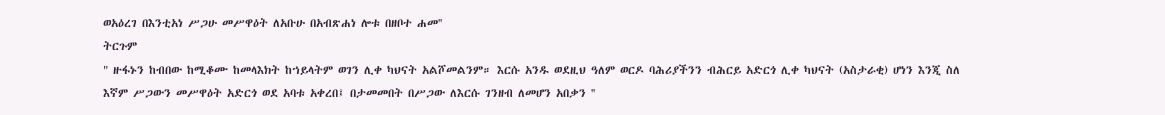ወአዕረገ በእንቲአነ ሥጋሁ መሥዋዕት ለአቡሁ በአብጽሐነ ሎቱ በዘቦተ ሐመ''
ትርጉም
" ዙፋኑን ከብበው ከሚቆሙ ከመላእክት ከኀይላትም ወገን ሊቀ ካህናት አልሾመልንም። እርሱ አንዱ ወደዚህ ዓለም ወርዶ ባሕሪያችንን ብሕርይ አድርጎ ሊቀ ካህናት (አስታራቂ) ሆነን እንጂ ስለ እኛም ሥጋውን መሥዋዕት አድርጎ ወደ አባቱ አቀረበ፤ በታመመበት በሥጋው ለእርሱ ገንዘብ ለመሆን አበቃን ''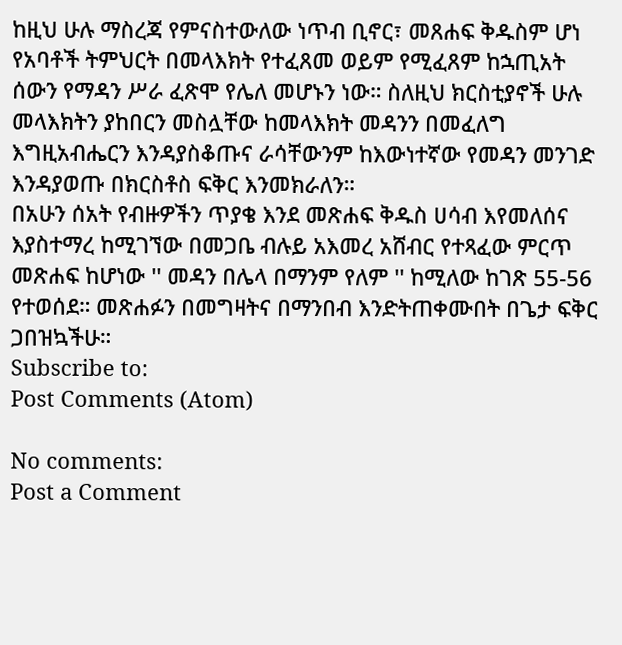ከዚህ ሁሉ ማስረጃ የምናስተውለው ነጥብ ቢኖር፣ መጸሐፍ ቅዱስም ሆነ የአባቶች ትምህርት በመላእክት የተፈጸመ ወይም የሚፈጸም ከኋጢአት ሰውን የማዳን ሥራ ፈጽሞ የሌለ መሆኑን ነው። ስለዚህ ክርስቲያኖች ሁሉ መላእክትን ያከበርን መስሏቸው ከመላእክት መዳንን በመፈለግ እግዚአብሔርን እንዳያስቆጡና ራሳቸውንም ከእውነተኛው የመዳን መንገድ እንዳያወጡ በክርስቶስ ፍቅር እንመክራለን።
በአሁን ሰአት የብዙዎችን ጥያቄ እንደ መጽሐፍ ቅዱስ ሀሳብ እየመለሰና እያስተማረ ከሚገኘው በመጋቤ ብሉይ አእመረ አሸብር የተጻፈው ምርጥ መጽሐፍ ከሆነው '' መዳን በሌላ በማንም የለም '' ከሚለው ከገጽ 55-56 የተወሰደ። መጽሐፉን በመግዛትና በማንበብ እንድትጠቀሙበት በጌታ ፍቅር ጋበዝኳችሁ።
Subscribe to:
Post Comments (Atom)

No comments:
Post a Comment